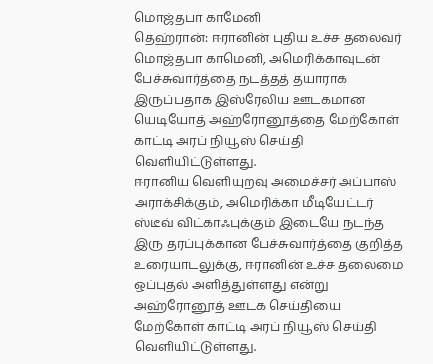மொஜ்தபா காமேனி
தெஹ்ரான்: ஈரானின் புதிய உச்ச தலைவர் மொஜ்தபா காமெனி, அமெரிக்காவுடன் பேச்சுவார்த்தை நடத்தத் தயாராக இருப்பதாக இஸ்ரேலிய ஊடகமான யெடியோத் அஹ்ரோனூத்தை மேற்கோள் காட்டி அரப் நியூஸ் செய்தி வெளியிட்டுள்ளது.
ஈரானிய வெளியுறவு அமைச்சர் அப்பாஸ் அராக்சிக்கும், அமெரிக்கா மீடியேட்டர் ஸ்டீவ் விட்காஃபுக்கும் இடையே நடந்த இரு தரப்புக்கான பேச்சுவார்த்தை குறித்த உரையாடலுக்கு, ஈரானின் உச்ச தலைமை ஒப்புதல் அளித்துள்ளது என்று அஹ்ரோனூத் ஊடக செய்தியை மேற்கோள் காட்டி அரப் நியூஸ் செய்தி வெளியிட்டுள்ளது.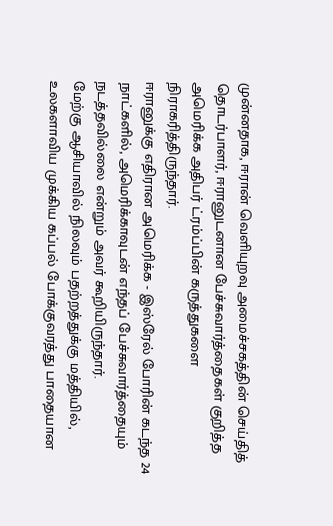முன்னதாக, ஈரான் வெளியுறவு அமைச்சகத்தின் செய்தித் தொடர்பாளர், ஈரானுடனான பேச்சுவார்த்தைகள் குறித்த அமெரிக்க அதிபர் ட்ரம்ப்பின் கருத்துகளை நிராகரித்திருந்தார்.
ஈரானுக்கு எதிரான அமெரிக்க - இஸ்ரேல் போரின் கடந்த 24 நாட்களில், அமெரிக்காவுடன் எந்தப் பேச்சுவார்த்தையும் நடத்தவில்லை என்றும் அவர் கூறியிருந்தார்.
மேற்கு ஆசியாவில் நிலவும் பதற்றத்துக்கு மத்தியில், உலகளாவிய முக்கிய கப்பல் போக்குவரத்து பாதையான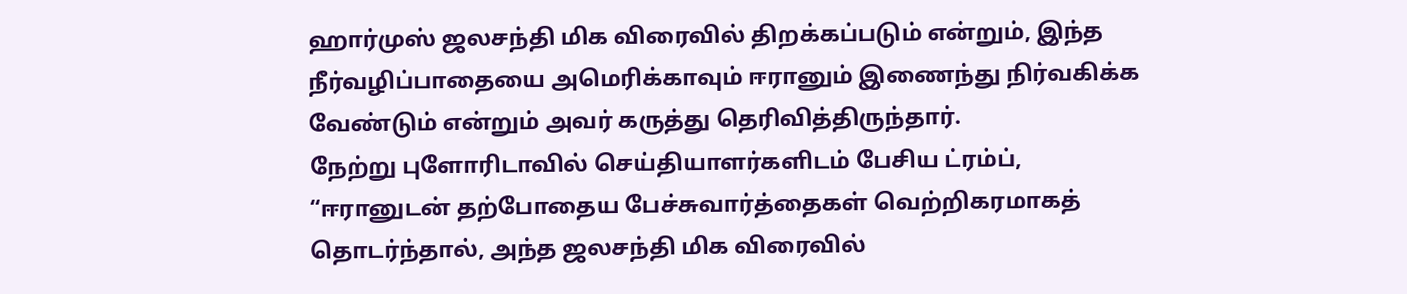ஹார்முஸ் ஜலசந்தி மிக விரைவில் திறக்கப்படும் என்றும், இந்த நீர்வழிப்பாதையை அமெரிக்காவும் ஈரானும் இணைந்து நிர்வகிக்க வேண்டும் என்றும் அவர் கருத்து தெரிவித்திருந்தார்.
நேற்று புளோரிடாவில் செய்தியாளர்களிடம் பேசிய ட்ரம்ப், “ஈரானுடன் தற்போதைய பேச்சுவார்த்தைகள் வெற்றிகரமாகத் தொடர்ந்தால், அந்த ஜலசந்தி மிக விரைவில்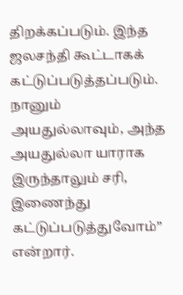திறக்கப்படும். இந்த ஜலசந்தி கூட்டாகக் கட்டுப்படுத்தப்படும்.
நானும் அயதுல்லாவும், அந்த அயதுல்லா யாராக இருந்தாலும் சரி, இணைந்து கட்டுப்படுத்துவோம்” என்றார்.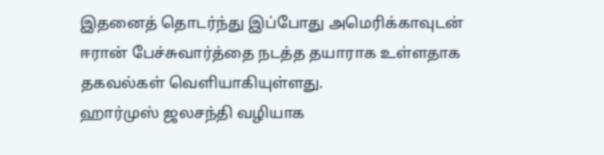இதனைத் தொடர்ந்து இப்போது அமெரிக்காவுடன் ஈரான் பேச்சுவார்த்தை நடத்த தயாராக உள்ளதாக தகவல்கள் வெளியாகியுள்ளது.
ஹார்முஸ் ஜலசந்தி வழியாக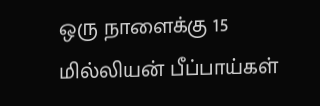ஒரு நாளைக்கு 15 மில்லியன் பீப்பாய்கள்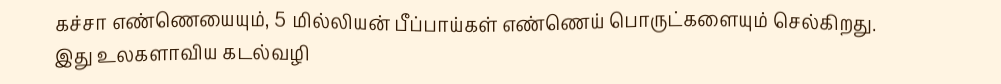கச்சா எண்ணெயையும், 5 மில்லியன் பீப்பாய்கள் எண்ணெய் பொருட்களையும் செல்கிறது. இது உலகளாவிய கடல்வழி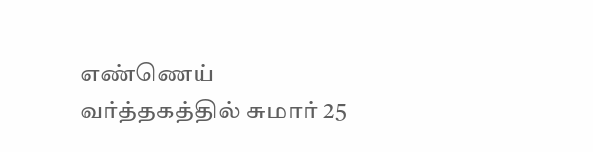எண்ணெய் வர்த்தகத்தில் சுமார் 25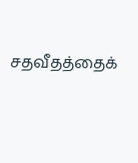சதவீதத்தைக்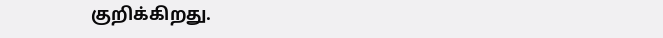குறிக்கிறது.